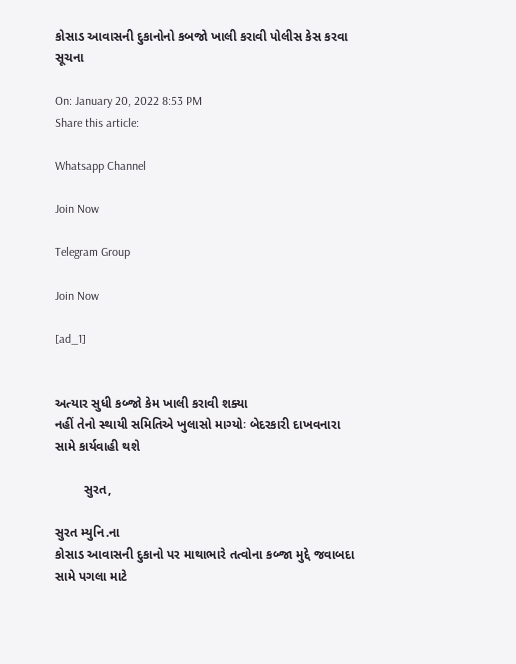કોસાડ આવાસની દુકાનોનો કબજો ખાલી કરાવી પોલીસ કેસ કરવા સૂચના

On: January 20, 2022 8:53 PM
Share this article:

Whatsapp Channel

Join Now

Telegram Group

Join Now

[ad_1]


અત્યાર સુધી કબ્જો કેમ ખાલી કરાવી શક્યા
નહીં તેનો સ્થાયી સમિતિએ ખુલાસો માગ્યોઃ બેદરકારી દાખવનારા સામે કાર્યવાહી થશે

        સુરત,

સુરત મ્યુનિ.ના
કોસાડ આવાસની દુકાનો પર માથાભારે તત્વોના કબ્જા મુદ્દે જવાબદા સામે પગલા માટે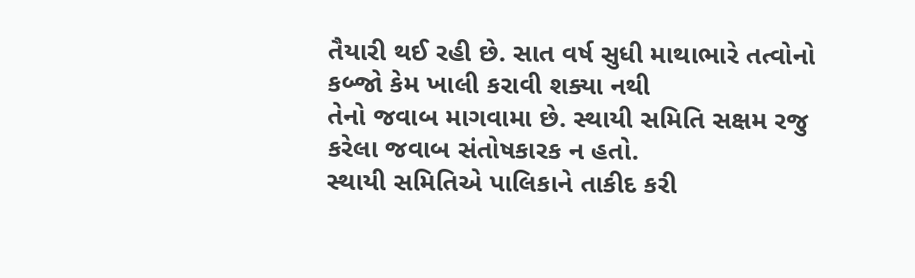તૈયારી થઈ રહી છે. સાત વર્ષ સુધી માથાભારે તત્વોનો કબ્જો કેમ ખાલી કરાવી શક્યા નથી
તેનો જવાબ માગવામા છે. સ્થાયી સમિતિ સક્ષમ રજુ કરેલા જવાબ સંતોષકારક ન હતો.
સ્થાયી સમિતિએ પાલિકાને તાકીદ કરી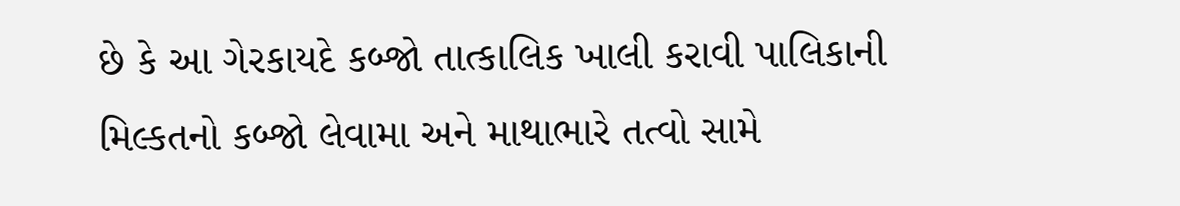છે કે આ ગેરકાયદે કબ્જો તાત્કાલિક ખાલી કરાવી પાલિકાની
મિલ્કતનો કબ્જો લેવામા અને માથાભારે તત્વો સામે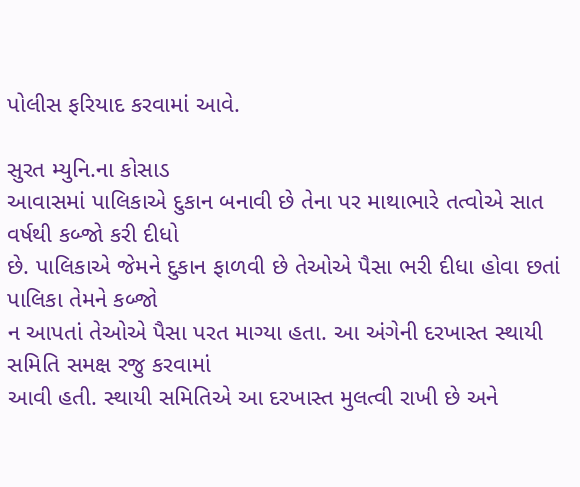પોલીસ ફરિયાદ કરવામાં આવે.

સુરત મ્યુનિ.ના કોસાડ
આવાસમાં પાલિકાએ દુકાન બનાવી છે તેના પર માથાભારે તત્વોએ સાત વર્ષથી કબ્જો કરી દીધો
છે. પાલિકાએ જેમને દુકાન ફાળવી છે તેઓએ પૈસા ભરી દીધા હોવા છતાં પાલિકા તેમને કબ્જો
ન આપતાં તેઓએ પૈસા પરત માગ્યા હતા. આ અંગેની દરખાસ્ત સ્થાયી સમિતિ સમક્ષ રજુ કરવામાં
આવી હતી. સ્થાયી સમિતિએ આ દરખાસ્ત મુલત્વી રાખી છે અને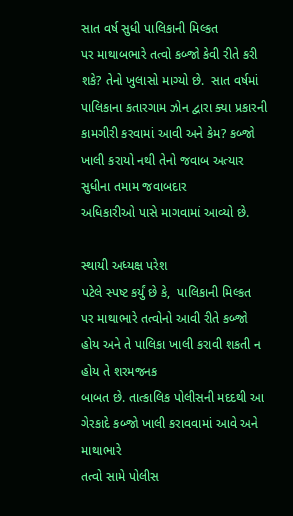સાત વર્ષ સુધી પાલિકાની મિલ્કત
પર માથાબભારે તત્વો કબ્જો કેવી રીતે કરી શકે? તેનો ખુલાસો માગ્યો છે.  સાત વર્ષમાં પાલિકાના કતારગામ ઝોન દ્વારા ક્યા પ્રકારની
કામગીરી કરવામાં આવી અને કેમ? કબ્જો ખાલી કરાયો નથી તેનો જવાબ અત્યાર સુધીના તમામ જવાબદાર
અધિકારીઓ પાસે માગવામાં આવ્યો છે.

સ્થાયી અધ્યક્ષ પરેશ
પટેલે સ્પષ્ટ કર્યું છે કે,  પાલિકાની મિલ્કત
પર માથાભારે તત્વોનો આવી રીતે કબ્જો હોય અને તે પાલિકા ખાલી કરાવી શકતી ન હોય તે શરમજનક
બાબત છે. તાત્કાલિક પોલીસની મદદથી આ ગેરકાદે કબ્જો ખાલી કરાવવામાં આવે અને માથાભારે
તત્વો સામે પોલીસ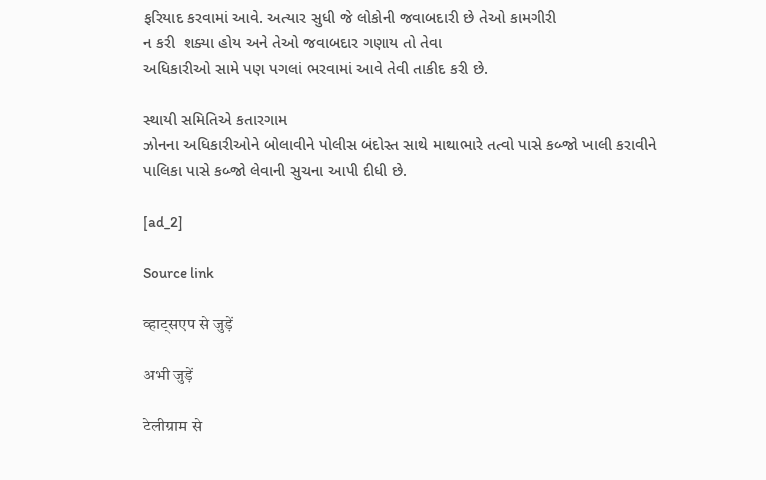ફરિયાદ કરવામાં આવે. અત્યાર સુધી જે લોકોની જવાબદારી છે તેઓ કામગીરી
ન કરી  શક્યા હોય અને તેઓ જવાબદાર ગણાય તો તેવા
અધિકારીઓ સામે પણ પગલાં ભરવામાં આવે તેવી તાકીદ કરી છે.

સ્થાયી સમિતિએ કતારગામ
ઝોનના અધિકારીઓને બોલાવીને પોલીસ બંદોસ્ત સાથે માથાભારે તત્વો પાસે કબ્જો ખાલી કરાવીને
પાલિકા પાસે કબ્જો લેવાની સુચના આપી દીધી છે.

[ad_2]

Source link

व्हाट्सएप से जुड़ें

अभी जुड़ें

टेलीग्राम से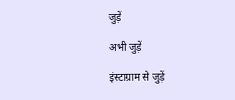जुड़ें

अभी जुड़ें

इंस्टाग्राम से जुड़ें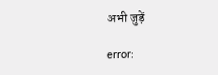अभी जुड़ें

error: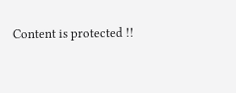Content is protected !!